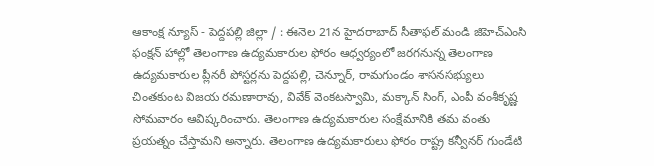ఆకాంక్ష న్యూస్ - పెద్దపల్లి జిల్లా / : ఈనెల 21న హైదరాబాద్ సీతాఫల్ మండి జిహెచ్ఎంసి ఫంక్షన్ హాల్లో తెలంగాణ ఉద్యమకారుల ఫోరం ఆధ్వర్యంలో జరగనున్న తెలంగాణ ఉద్యమకారుల ప్లీనరీ పోస్టర్లను పెద్దపల్లి, చెన్నూర్, రామగుండం శాసనసభ్యులు చింతకుంట విజయ రమణారావు, వివేక్ వెంకటస్వామి, మక్కాన్ సింగ్, ఎంపీ వంశీకృష్ణ సోమవారం ఆవిష్కరించారు. తెలంగాణ ఉద్యమకారుల సంక్షేమానికి తమ వంతు ప్రయత్నం చేస్తామని అన్నారు. తెలంగాణ ఉద్యమకారులు ఫోరం రాష్ట్ర కన్వీనర్ గుండేటి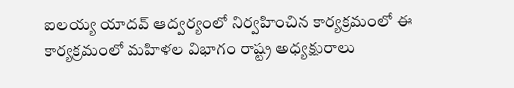ఐలయ్య యాదవ్ ఆద్వర్యంలో నిర్వహించిన కార్యక్రమంలో ఈ కార్యక్రమంలో మహిళల విభాగం రాష్ట్ర అధ్యక్షురాలు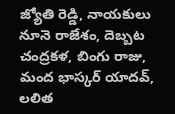జ్యోతి రెడ్డి, నాయకులు నూనె రాజేశం, దెబ్బట చంద్రకళ, బింగు రాజు, మంద భాస్కర్ యాదవ్, లలిత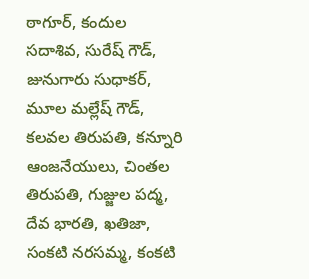ఠాగూర్, కందుల సదాశివ, సురేష్ గౌడ్, జునుగారు సుధాకర్, మూల మల్లేష్ గౌడ్, కలవల తిరుపతి, కన్నూరి ఆంజనేయులు, చింతల తిరుపతి, గుజ్జుల పద్మ, దేవ భారతి, ఖతిజా, సంకటి నరసమ్మ, కంకటి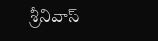శ్రీనివాస్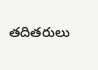తదితరులు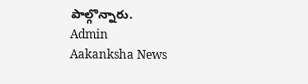పాల్గొన్నారు.
Admin
Aakanksha News